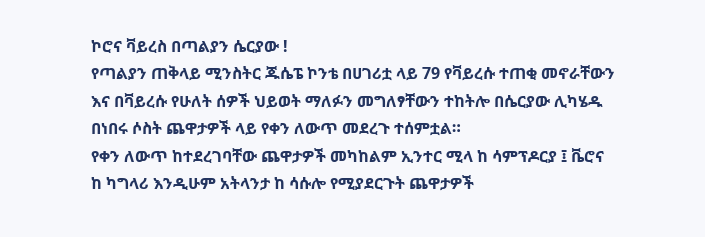ኮሮና ቫይረስ በጣልያን ሴርያው !
የጣልያን ጠቅላይ ሚንስትር ጁሴፔ ኮንቴ በሀገሪቷ ላይ 79 የቫይረሱ ተጠቂ መኖራቸውን እና በቫይረሱ የሁለት ሰዎች ህይወት ማለፉን መግለፃቸውን ተከትሎ በሴርያው ሊካሄዱ በነበሩ ሶስት ጨዋታዎች ላይ የቀን ለውጥ መደረጉ ተሰምቷል።
የቀን ለውጥ ከተደረገባቸው ጨዋታዎች መካከልም ኢንተር ሚላ ከ ሳምፕዶርያ ፤ ቬሮና ከ ካግላሪ እንዲሁም አትላንታ ከ ሳሱሎ የሚያደርጉት ጨዋታዎች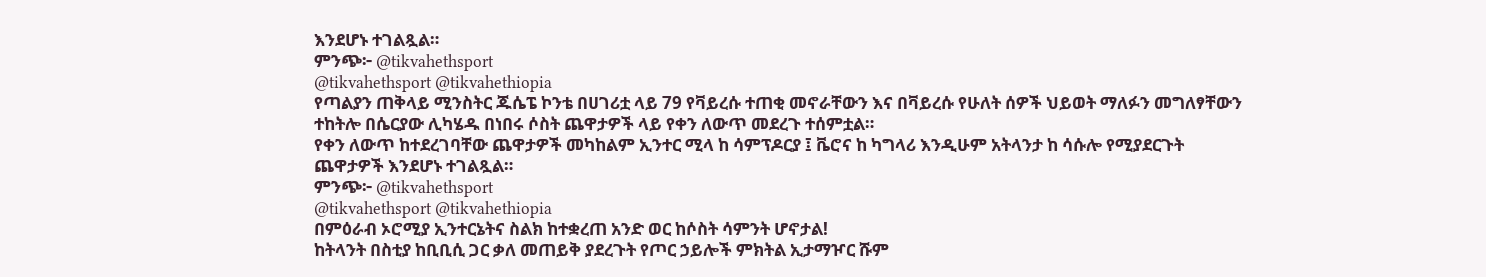እንደሆኑ ተገልጿል።
ምንጭ፦ @tikvahethsport
@tikvahethsport @tikvahethiopia
የጣልያን ጠቅላይ ሚንስትር ጁሴፔ ኮንቴ በሀገሪቷ ላይ 79 የቫይረሱ ተጠቂ መኖራቸውን እና በቫይረሱ የሁለት ሰዎች ህይወት ማለፉን መግለፃቸውን ተከትሎ በሴርያው ሊካሄዱ በነበሩ ሶስት ጨዋታዎች ላይ የቀን ለውጥ መደረጉ ተሰምቷል።
የቀን ለውጥ ከተደረገባቸው ጨዋታዎች መካከልም ኢንተር ሚላ ከ ሳምፕዶርያ ፤ ቬሮና ከ ካግላሪ እንዲሁም አትላንታ ከ ሳሱሎ የሚያደርጉት ጨዋታዎች እንደሆኑ ተገልጿል።
ምንጭ፦ @tikvahethsport
@tikvahethsport @tikvahethiopia
በምዕራብ ኦሮሚያ ኢንተርኔትና ስልክ ከተቋረጠ አንድ ወር ከሶስት ሳምንት ሆኖታል!
ከትላንት በስቲያ ከቢቢሲ ጋር ቃለ መጠይቅ ያደረጉት የጦር ኃይሎች ምክትል ኢታማዦር ሹም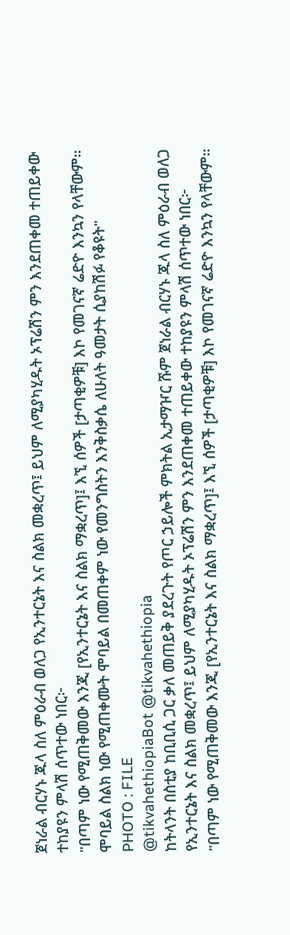ጀነራል ብርሃኑ ጁላ ስለ ምዕራብ ወለጋ የኢንተርኔት እና ስልክ መቋረጥ፤ ይህም ለሚያካሂዱት ኦፕሬሽን ምን እንደጠቀመ ተጠይቀው ተከያዩን ምላሽ ሰጥተው ነበር፦
"በጣም ነው የሚጠቅመው እንጂ [የኢንተርኔት እና ስልክ ማቋረጥ]፤ እኚ ሰዎች [ታጣቂዎቹ] እኮ የመገናኛ ሬድዮ እንኳን የላቸውም። ሞባይል ስልክ ነው የሚጠቀሙት ሞባይል በመጠቀም ነው የመንግስትን እንቅስቃሴ ለሁለት ዓመታት ሲያከሽፉ የቆዩት"
PHOTO : FILE
@tikvahethiopiaBot @tikvahethiopia
ከትላንት በስቲያ ከቢቢሲ ጋር ቃለ መጠይቅ ያደረጉት የጦር ኃይሎች ምክትል ኢታማዦር ሹም ጀነራል ብርሃኑ ጁላ ስለ ምዕራብ ወለጋ የኢንተርኔት እና ስልክ መቋረጥ፤ ይህም ለሚያካሂዱት ኦፕሬሽን ምን እንደጠቀመ ተጠይቀው ተከያዩን ምላሽ ሰጥተው ነበር፦
"በጣም ነው የሚጠቅመው እንጂ [የኢንተርኔት እና ስልክ ማቋረጥ]፤ እኚ ሰዎች [ታጣቂዎቹ] እኮ የመገናኛ ሬድዮ እንኳን የላቸውም።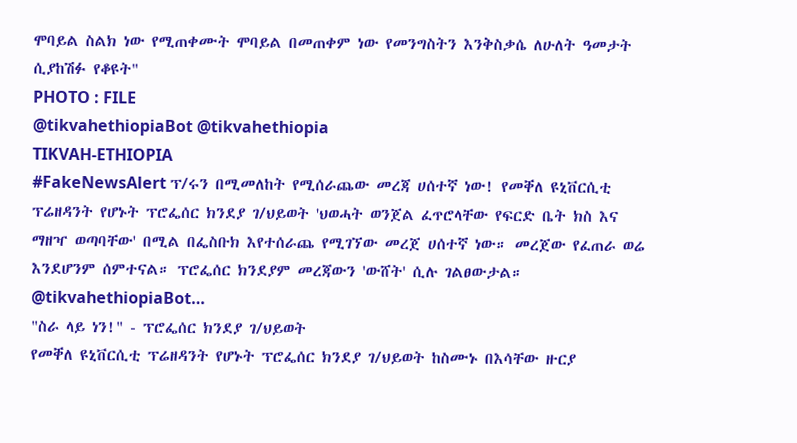ሞባይል ስልክ ነው የሚጠቀሙት ሞባይል በመጠቀም ነው የመንግስትን እንቅስቃሴ ለሁለት ዓመታት ሲያከሽፉ የቆዩት"
PHOTO : FILE
@tikvahethiopiaBot @tikvahethiopia
TIKVAH-ETHIOPIA
#FakeNewsAlert ፕ/ሩን በሚመለከት የሚሰራጨው መረጃ ሀሰተኛ ነው! የመቐለ ዩኒቨርሲቲ ፕሬዘዳንት የሆኑት ፕሮፌሰር ክንደያ ገ/ህይወት 'ህወሓት ወንጀል ፈጥሮላቸው የፍርድ ቤት ክስ እና ማዘዣ ወጣባቸው' በሚል በፌስቡክ እየተሰራጨ የሚገኘው መረጀ ሀሰተኛ ነው። መረጀው የፈጠራ ወሬ እንደሆንም ሰምተናል። ፕሮፌሰር ክንደያም መረጃውን 'ውሸት' ሲሉ ገልፀውታል። @tikvahethiopiaBot…
"ስራ ላይ ነን!" - ፕሮፌሰር ክንደያ ገ/ህይወት
የመቐለ ዩኒቨርሲቲ ፕሬዘዳንት የሆኑት ፕሮፌሰር ክንደያ ገ/ህይወት ከስሙኑ በእሳቸው ዙርያ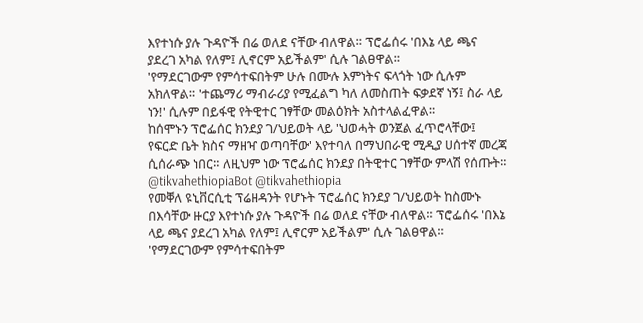እየተነሱ ያሉ ጉዳዮች በሬ ወለደ ናቸው ብለዋል። ፕሮፌሰሩ 'በእኔ ላይ ጫና ያደረገ አካል የለም፤ ሊኖርም አይችልም' ሲሉ ገልፀዋል።
'የማደርገውም የምሳተፍበትም ሁሉ በሙሉ እምነትና ፍላጎት ነው ሲሉም አክለዋል። 'ተጨማሪ ማብራሪያ የሚፈልግ ካለ ለመስጠት ፍቃደኛ ነኝ፤ ስራ ላይ ነን!' ሲሉም በይፋዊ የትዊተር ገፃቸው መልዕክት አስተላልፈዋል።
ከሰሞኑን ፕሮፌሰር ክንደያ ገ/ህይወት ላይ 'ህወሓት ወንጀል ፈጥሮላቸው፤ የፍርድ ቤት ክስና ማዘዣ ወጣባቸው' እየተባለ በማህበራዊ ሚዲያ ሀሰተኛ መረጃ ሲሰራጭ ነበር። ለዚህም ነው ፕሮፌሰር ክንደያ በትዊተር ገፃቸው ምላሽ የሰጡት።
@tikvahethiopiaBot @tikvahethiopia
የመቐለ ዩኒቨርሲቲ ፕሬዘዳንት የሆኑት ፕሮፌሰር ክንደያ ገ/ህይወት ከስሙኑ በእሳቸው ዙርያ እየተነሱ ያሉ ጉዳዮች በሬ ወለደ ናቸው ብለዋል። ፕሮፌሰሩ 'በእኔ ላይ ጫና ያደረገ አካል የለም፤ ሊኖርም አይችልም' ሲሉ ገልፀዋል።
'የማደርገውም የምሳተፍበትም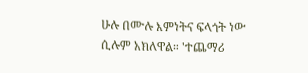ሁሉ በሙሉ እምነትና ፍላጎት ነው ሲሉም አክለዋል። 'ተጨማሪ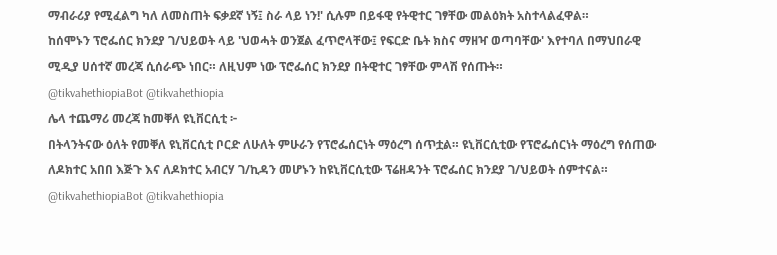ማብራሪያ የሚፈልግ ካለ ለመስጠት ፍቃደኛ ነኝ፤ ስራ ላይ ነን!' ሲሉም በይፋዊ የትዊተር ገፃቸው መልዕክት አስተላልፈዋል።
ከሰሞኑን ፕሮፌሰር ክንደያ ገ/ህይወት ላይ 'ህወሓት ወንጀል ፈጥሮላቸው፤ የፍርድ ቤት ክስና ማዘዣ ወጣባቸው' እየተባለ በማህበራዊ ሚዲያ ሀሰተኛ መረጃ ሲሰራጭ ነበር። ለዚህም ነው ፕሮፌሰር ክንደያ በትዊተር ገፃቸው ምላሽ የሰጡት።
@tikvahethiopiaBot @tikvahethiopia
ሌላ ተጨማሪ መረጃ ከመቐለ ዩኒቨርሲቲ ፦
በትላንትናው ዕለት የመቐለ ዩኒቨርሲቲ ቦርድ ለሁለት ምሁራን የፕሮፌሰርነት ማዕረግ ሰጥቷል። ዩኒቨርሲቲው የፕሮፌሰርነት ማዕረግ የሰጠው ለዶክተር አበበ እጅጉ እና ለዶክተር አብርሃ ገ/ኪዳን መሆኑን ከዩኒቨርሲቲው ፕሬዘዳንት ፕሮፌሰር ክንደያ ገ/ህይወት ሰምተናል።
@tikvahethiopiaBot @tikvahethiopia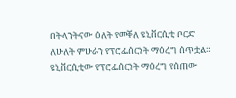በትላንትናው ዕለት የመቐለ ዩኒቨርሲቲ ቦርድ ለሁለት ምሁራን የፕሮፌሰርነት ማዕረግ ሰጥቷል። ዩኒቨርሲቲው የፕሮፌሰርነት ማዕረግ የሰጠው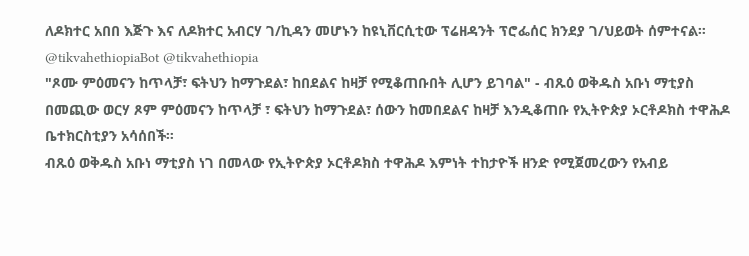ለዶክተር አበበ እጅጉ እና ለዶክተር አብርሃ ገ/ኪዳን መሆኑን ከዩኒቨርሲቲው ፕሬዘዳንት ፕሮፌሰር ክንደያ ገ/ህይወት ሰምተናል።
@tikvahethiopiaBot @tikvahethiopia
"ጾሙ ምዕመናን ከጥላቻ፣ ፍትህን ከማጉደል፣ ከበደልና ከዛቻ የሚቆጠቡበት ሊሆን ይገባል" - ብጹዕ ወቅዱስ አቡነ ማቲያስ
በመጪው ወርሃ ጾም ምዕመናን ከጥላቻ ፣ ፍትህን ከማጉደል፣ ሰውን ከመበደልና ከዛቻ እንዲቆጠቡ የኢትዮጵያ ኦርቶዶክስ ተዋሕዶ ቤተክርስቲያን አሳሰበች።
ብጹዕ ወቅዱስ አቡነ ማቲያስ ነገ በመላው የኢትዮጵያ ኦርቶዶክስ ተዋሕዶ እምነት ተከታዮች ዘንድ የሚጀመረውን የአብይ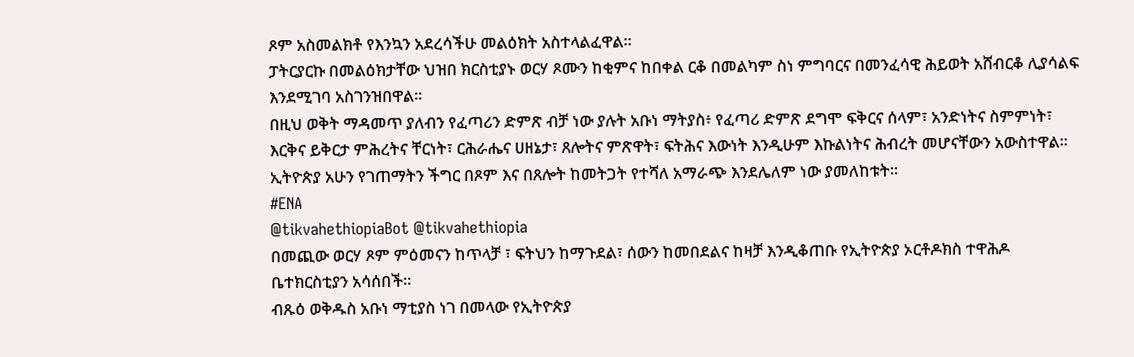ጾም አስመልክቶ የእንኳን አደረሳችሁ መልዕክት አስተላልፈዋል፡፡
ፓትርያርኩ በመልዕክታቸው ህዝበ ክርስቲያኑ ወርሃ ጾሙን ከቂምና ከበቀል ርቆ በመልካም ስነ ምግባርና በመንፈሳዊ ሕይወት አሸብርቆ ሊያሳልፍ እንደሚገባ አስገንዝበዋል።
በዚህ ወቅት ማዳመጥ ያለብን የፈጣሪን ድምጽ ብቻ ነው ያሉት አቡነ ማትያስ፥ የፈጣሪ ድምጽ ደግሞ ፍቅርና ሰላም፣ አንድነትና ስምምነት፣ እርቅና ይቅርታ ምሕረትና ቸርነት፣ ርሕራሔና ሀዘኔታ፣ ጸሎትና ምጽዋት፣ ፍትሕና እውነት እንዲሁም እኩልነትና ሕብረት መሆናቸውን አውስተዋል።
ኢትዮጵያ አሁን የገጠማትን ችግር በጾም እና በጸሎት ከመትጋት የተሻለ አማራጭ እንደሌለም ነው ያመለከቱት።
#ENA
@tikvahethiopiaBot @tikvahethiopia
በመጪው ወርሃ ጾም ምዕመናን ከጥላቻ ፣ ፍትህን ከማጉደል፣ ሰውን ከመበደልና ከዛቻ እንዲቆጠቡ የኢትዮጵያ ኦርቶዶክስ ተዋሕዶ ቤተክርስቲያን አሳሰበች።
ብጹዕ ወቅዱስ አቡነ ማቲያስ ነገ በመላው የኢትዮጵያ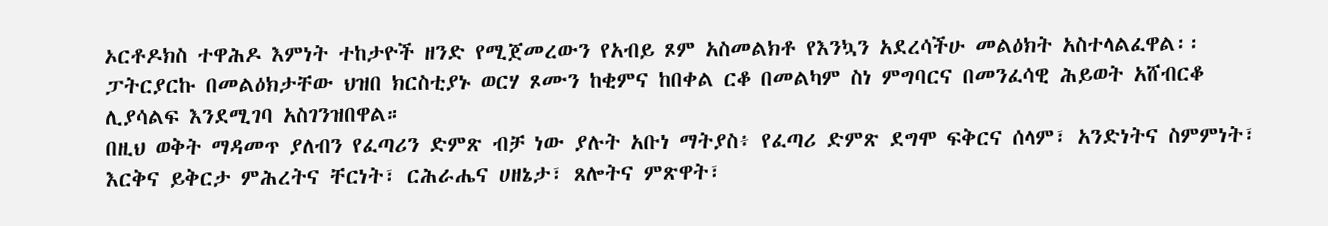ኦርቶዶክስ ተዋሕዶ እምነት ተከታዮች ዘንድ የሚጀመረውን የአብይ ጾም አስመልክቶ የእንኳን አደረሳችሁ መልዕክት አስተላልፈዋል፡፡
ፓትርያርኩ በመልዕክታቸው ህዝበ ክርስቲያኑ ወርሃ ጾሙን ከቂምና ከበቀል ርቆ በመልካም ስነ ምግባርና በመንፈሳዊ ሕይወት አሸብርቆ ሊያሳልፍ እንደሚገባ አስገንዝበዋል።
በዚህ ወቅት ማዳመጥ ያለብን የፈጣሪን ድምጽ ብቻ ነው ያሉት አቡነ ማትያስ፥ የፈጣሪ ድምጽ ደግሞ ፍቅርና ሰላም፣ አንድነትና ስምምነት፣ እርቅና ይቅርታ ምሕረትና ቸርነት፣ ርሕራሔና ሀዘኔታ፣ ጸሎትና ምጽዋት፣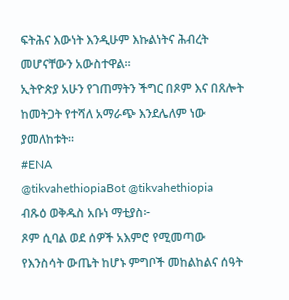ፍትሕና እውነት እንዲሁም እኩልነትና ሕብረት መሆናቸውን አውስተዋል።
ኢትዮጵያ አሁን የገጠማትን ችግር በጾም እና በጸሎት ከመትጋት የተሻለ አማራጭ እንደሌለም ነው ያመለከቱት።
#ENA
@tikvahethiopiaBot @tikvahethiopia
ብጹዕ ወቅዱስ አቡነ ማቲያስ፦
ጾም ሲባል ወደ ሰዎች አእምሮ የሚመጣው የእንስሳት ውጤት ከሆኑ ምግቦች መከልከልና ሰዓት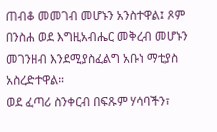ጠብቆ መመገብ መሆኑን አንስተዋል፤ ጾም በንስሐ ወደ እግዚአብሔር መቅረብ መሆኑን መገንዘብ እንደሚያስፈልግ አቡነ ማቲያስ አስረድተዋል።
ወደ ፈጣሪ ስንቀርብ በፍጹም ሃሳባችን፣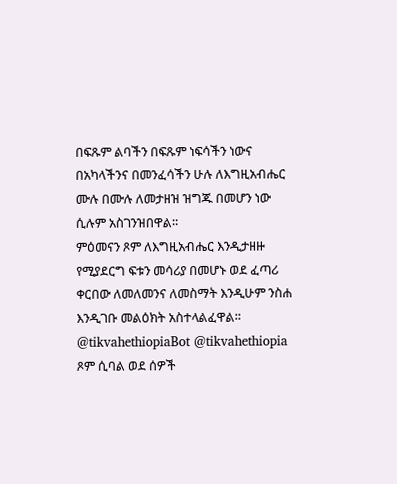በፍጹም ልባችን በፍጹም ነፍሳችን ነውና በአካላችንና በመንፈሳችን ሁሉ ለእግዚአብሔር ሙሉ በሙሉ ለመታዘዝ ዝግጁ በመሆን ነው ሲሉም አስገንዝበዋል።
ምዕመናን ጾም ለእግዚአብሔር እንዲታዘዙ የሚያደርግ ፍቱን መሳሪያ በመሆኑ ወደ ፈጣሪ ቀርበው ለመለመንና ለመስማት እንዲሁም ንስሐ እንዲገቡ መልዕክት አስተላልፈዋል።
@tikvahethiopiaBot @tikvahethiopia
ጾም ሲባል ወደ ሰዎች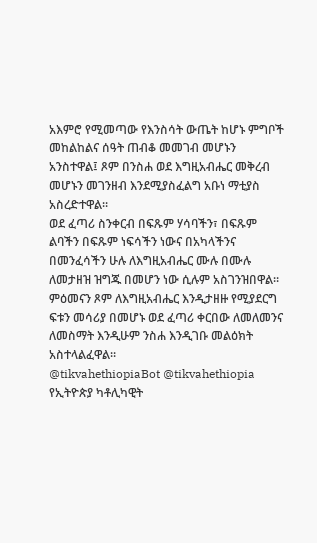አእምሮ የሚመጣው የእንስሳት ውጤት ከሆኑ ምግቦች መከልከልና ሰዓት ጠብቆ መመገብ መሆኑን አንስተዋል፤ ጾም በንስሐ ወደ እግዚአብሔር መቅረብ መሆኑን መገንዘብ እንደሚያስፈልግ አቡነ ማቲያስ አስረድተዋል።
ወደ ፈጣሪ ስንቀርብ በፍጹም ሃሳባችን፣ በፍጹም ልባችን በፍጹም ነፍሳችን ነውና በአካላችንና በመንፈሳችን ሁሉ ለእግዚአብሔር ሙሉ በሙሉ ለመታዘዝ ዝግጁ በመሆን ነው ሲሉም አስገንዝበዋል።
ምዕመናን ጾም ለእግዚአብሔር እንዲታዘዙ የሚያደርግ ፍቱን መሳሪያ በመሆኑ ወደ ፈጣሪ ቀርበው ለመለመንና ለመስማት እንዲሁም ንስሐ እንዲገቡ መልዕክት አስተላልፈዋል።
@tikvahethiopiaBot @tikvahethiopia
የኢትዮጵያ ካቶሊካዊት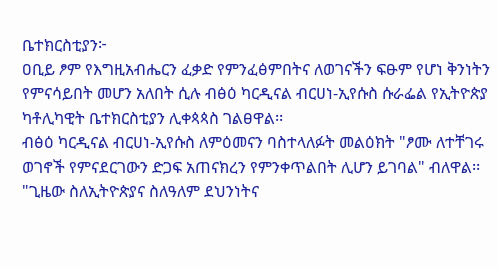ቤተክርስቲያን፦
ዐቢይ ፆም የእግዚአብሔርን ፈቃድ የምንፈፅምበትና ለወገናችን ፍፁም የሆነ ቅንነትን የምናሳይበት መሆን አለበት ሲሉ ብፅዕ ካርዲናል ብርሀነ-ኢየሱስ ሱራፌል የኢትዮጵያ ካቶሊካዊት ቤተክርስቲያን ሊቀጳጳስ ገልፀዋል፡፡
ብፅዕ ካርዲናል ብርሀነ-ኢየሱስ ለምዕመናን ባስተላለፉት መልዕክት "ፆሙ ለተቸገሩ ወገኖች የምናደርገውን ድጋፍ አጠናክረን የምንቀጥልበት ሊሆን ይገባል" ብለዋል፡፡
"ጊዜው ስለኢትዮጵያና ስለዓለም ደህንነትና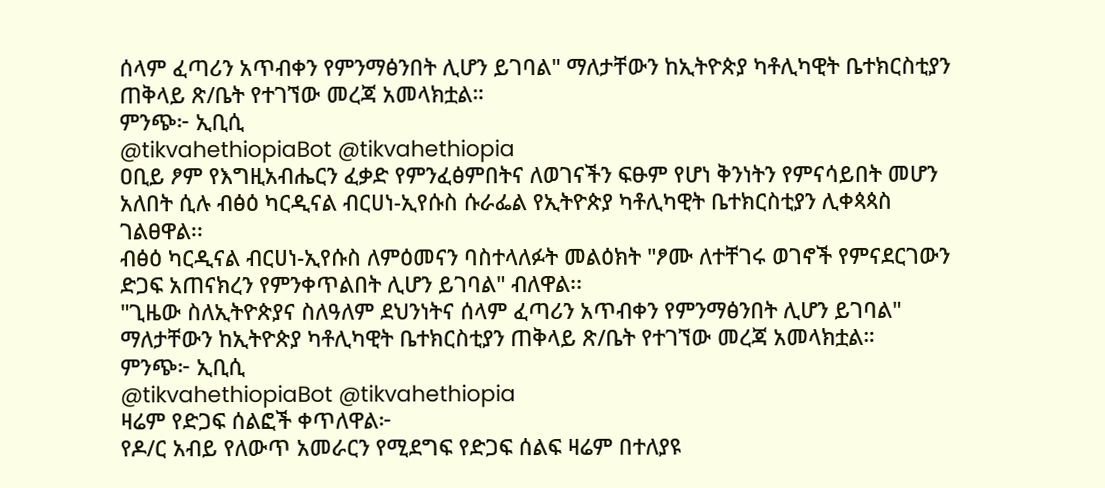ሰላም ፈጣሪን አጥብቀን የምንማፅንበት ሊሆን ይገባል" ማለታቸውን ከኢትዮጵያ ካቶሊካዊት ቤተክርስቲያን ጠቅላይ ጽ/ቤት የተገኘው መረጃ አመላክቷል።
ምንጭ፦ ኢቢሲ
@tikvahethiopiaBot @tikvahethiopia
ዐቢይ ፆም የእግዚአብሔርን ፈቃድ የምንፈፅምበትና ለወገናችን ፍፁም የሆነ ቅንነትን የምናሳይበት መሆን አለበት ሲሉ ብፅዕ ካርዲናል ብርሀነ-ኢየሱስ ሱራፌል የኢትዮጵያ ካቶሊካዊት ቤተክርስቲያን ሊቀጳጳስ ገልፀዋል፡፡
ብፅዕ ካርዲናል ብርሀነ-ኢየሱስ ለምዕመናን ባስተላለፉት መልዕክት "ፆሙ ለተቸገሩ ወገኖች የምናደርገውን ድጋፍ አጠናክረን የምንቀጥልበት ሊሆን ይገባል" ብለዋል፡፡
"ጊዜው ስለኢትዮጵያና ስለዓለም ደህንነትና ሰላም ፈጣሪን አጥብቀን የምንማፅንበት ሊሆን ይገባል" ማለታቸውን ከኢትዮጵያ ካቶሊካዊት ቤተክርስቲያን ጠቅላይ ጽ/ቤት የተገኘው መረጃ አመላክቷል።
ምንጭ፦ ኢቢሲ
@tikvahethiopiaBot @tikvahethiopia
ዛሬም የድጋፍ ሰልፎች ቀጥለዋል፦
የዶ/ር አብይ የለውጥ አመራርን የሚደግፍ የድጋፍ ሰልፍ ዛሬም በተለያዩ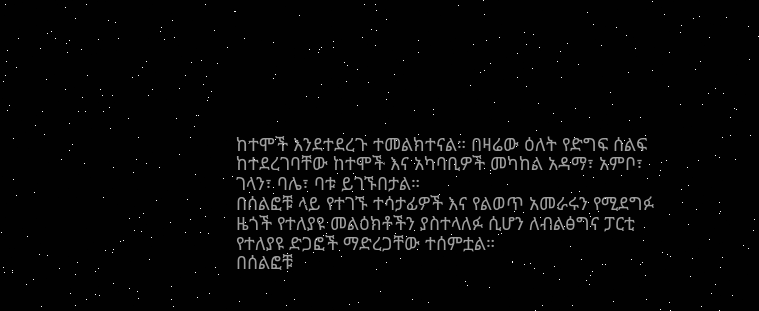ከተሞች እንደተደረጉ ተመልክተናል። በዛሬው ዕለት የድግፍ ሰልፍ ከተደረገባቸው ከተሞች እና አካባቢዎች መካከል አዳማ፣ አምቦ፣ ገላን፣ ባሌ፣ ባቱ ይገኙበታል።
በሰልፎቹ ላይ የተገኙ ተሳታፊዎች እና የልወጥ አመራሩን የሚደግፉ ዜጎች የተለያዩ መልዕክቶችን ያስተላለፉ ሲሆን ለብልፅግና ፓርቲ የተለያዩ ድጋፎች ማድረጋቸው ተሰምቷል።
በሰልፎቹ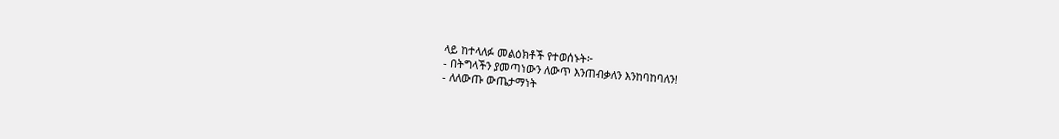ላይ ከተላለፉ መልዕክቶች የተወሰኑት፦
- በትግላችን ያመጣነውን ለውጥ እንጠብቃለን እንከባከባለን!
- ለለውጡ ውጤታማነት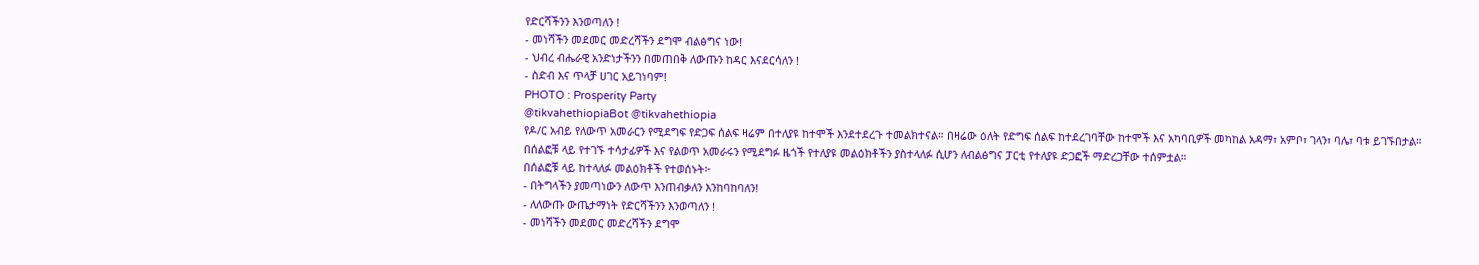የድርሻችንን እንወጣለን !
- መነሻችን መደመር መድረሻችን ደግሞ ብልፅግና ነው!
- ህብረ ብሔራዊ አንድነታችንን በመጠበቅ ለውጡን ከዳር እናደርሳለን !
- ስድብ እና ጥላቻ ሀገር አይገነባም!
PHOTO : Prosperity Party
@tikvahethiopiaBot @tikvahethiopia
የዶ/ር አብይ የለውጥ አመራርን የሚደግፍ የድጋፍ ሰልፍ ዛሬም በተለያዩ ከተሞች እንደተደረጉ ተመልክተናል። በዛሬው ዕለት የድግፍ ሰልፍ ከተደረገባቸው ከተሞች እና አካባቢዎች መካከል አዳማ፣ አምቦ፣ ገላን፣ ባሌ፣ ባቱ ይገኙበታል።
በሰልፎቹ ላይ የተገኙ ተሳታፊዎች እና የልወጥ አመራሩን የሚደግፉ ዜጎች የተለያዩ መልዕክቶችን ያስተላለፉ ሲሆን ለብልፅግና ፓርቲ የተለያዩ ድጋፎች ማድረጋቸው ተሰምቷል።
በሰልፎቹ ላይ ከተላለፉ መልዕክቶች የተወሰኑት፦
- በትግላችን ያመጣነውን ለውጥ እንጠብቃለን እንከባከባለን!
- ለለውጡ ውጤታማነት የድርሻችንን እንወጣለን !
- መነሻችን መደመር መድረሻችን ደግሞ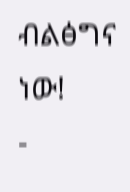ብልፅግና ነው!
-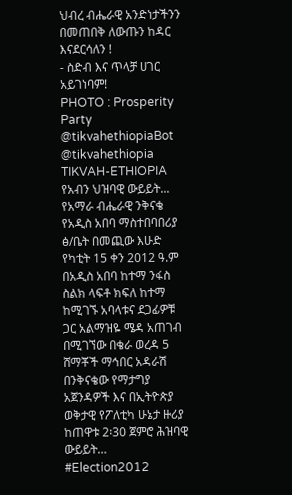ህብረ ብሔራዊ አንድነታችንን በመጠበቅ ለውጡን ከዳር እናደርሳለን !
- ስድብ እና ጥላቻ ሀገር አይገነባም!
PHOTO : Prosperity Party
@tikvahethiopiaBot @tikvahethiopia
TIKVAH-ETHIOPIA
የአብን ህዝባዊ ውይይት... የአማራ ብሔራዊ ንቅናቄ የአዲስ አበባ ማስተበባበሪያ ፅ/ቤት በመጪው እሁድ የካቲት 15 ቀን 2012 ዓ.ም በአዲስ አበባ ከተማ ንፋስ ስልክ ላፍቶ ክፍለ ከተማ ከሚገኙ አባላቱና ደጋፊዎቹ ጋር አልማዝዬ ሜዳ አጠገብ በሚገኘው በቄራ ወረዳ 5 ሸማቾች ማኅበር አዳራሽ በንቅናቄው የማታግያ አጀንዳዎች እና በኢትዮጵያ ወቅታዊ የፖለቲካ ሁኔታ ዙሪያ ከጠዋቱ 2፡30 ጀምሮ ሕዝባዊ ውይይት…
#Election2012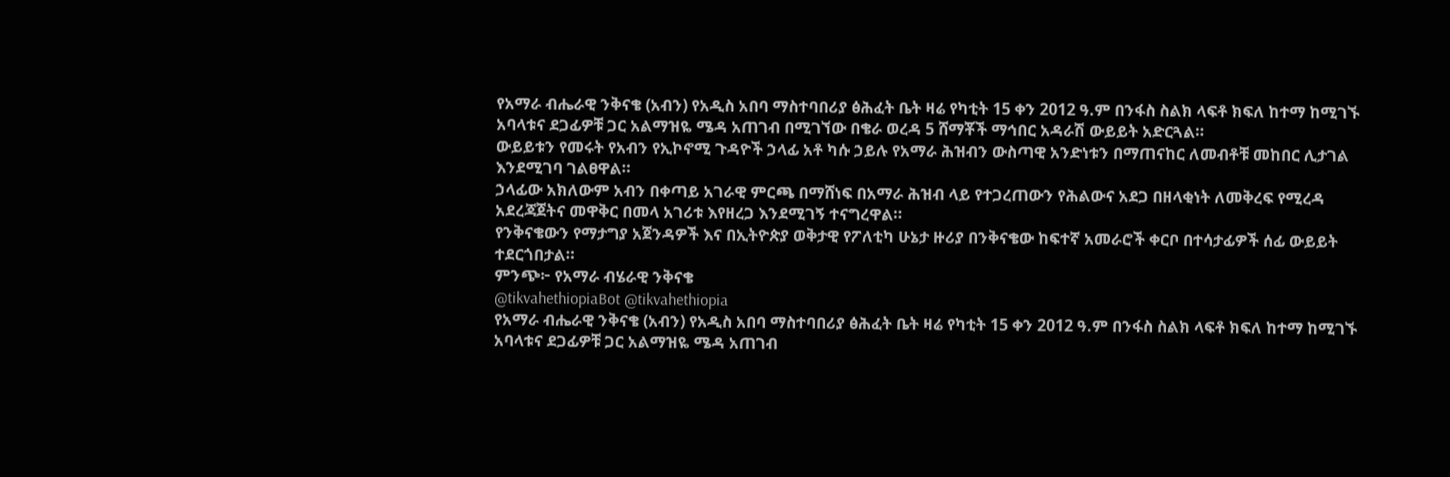የአማራ ብሔራዊ ንቅናቄ (አብን) የአዲስ አበባ ማስተባበሪያ ፅሕፈት ቤት ዛሬ የካቲት 15 ቀን 2012 ዓ.ም በንፋስ ስልክ ላፍቶ ክፍለ ከተማ ከሚገኙ አባላቱና ደጋፊዎቹ ጋር አልማዝዬ ሜዳ አጠገብ በሚገኘው በቄራ ወረዳ 5 ሸማቾች ማኅበር አዳራሽ ውይይት አድርጓል።
ውይይቱን የመሩት የአብን የኢኮኖሚ ጉዳዮች ኃላፊ አቶ ካሱ ኃይሉ የአማራ ሕዝብን ውስጣዊ አንድነቱን በማጠናከር ለመብቶቹ መከበር ሊታገል እንደሚገባ ገልፀዋል።
ኃላፊው አክለውም አብን በቀጣይ አገራዊ ምርጫ በማሸነፍ በአማራ ሕዝብ ላይ የተጋረጠውን የሕልውና አደጋ በዘላቂነት ለመቅረፍ የሚረዳ አደረጃጀትና መዋቅር በመላ አገሪቱ እየዘረጋ እንደሚገኝ ተናግረዋል።
የንቅናቄውን የማታግያ አጀንዳዎች እና በኢትዮጵያ ወቅታዊ የፖለቲካ ሁኔታ ዙሪያ በንቅናቄው ከፍተኛ አመራሮች ቀርቦ በተሳታፊዎች ሰፊ ውይይት ተደርጎበታል።
ምንጭ፦ የአማራ ብሄራዊ ንቅናቄ
@tikvahethiopiaBot @tikvahethiopia
የአማራ ብሔራዊ ንቅናቄ (አብን) የአዲስ አበባ ማስተባበሪያ ፅሕፈት ቤት ዛሬ የካቲት 15 ቀን 2012 ዓ.ም በንፋስ ስልክ ላፍቶ ክፍለ ከተማ ከሚገኙ አባላቱና ደጋፊዎቹ ጋር አልማዝዬ ሜዳ አጠገብ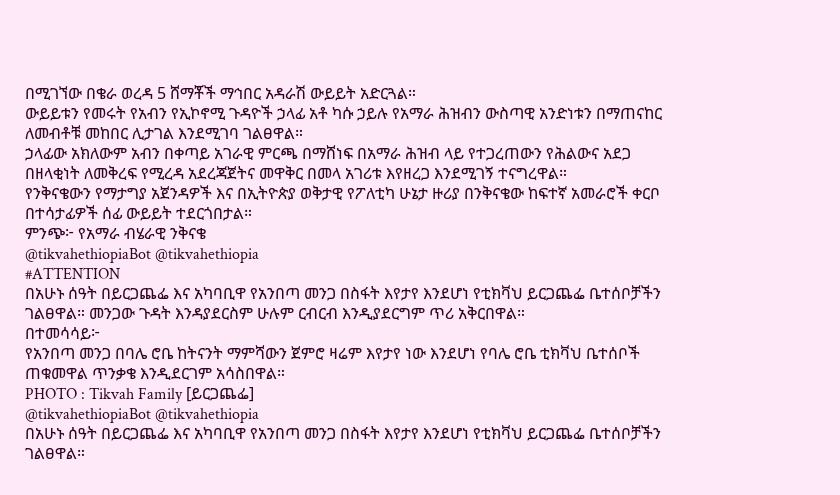በሚገኘው በቄራ ወረዳ 5 ሸማቾች ማኅበር አዳራሽ ውይይት አድርጓል።
ውይይቱን የመሩት የአብን የኢኮኖሚ ጉዳዮች ኃላፊ አቶ ካሱ ኃይሉ የአማራ ሕዝብን ውስጣዊ አንድነቱን በማጠናከር ለመብቶቹ መከበር ሊታገል እንደሚገባ ገልፀዋል።
ኃላፊው አክለውም አብን በቀጣይ አገራዊ ምርጫ በማሸነፍ በአማራ ሕዝብ ላይ የተጋረጠውን የሕልውና አደጋ በዘላቂነት ለመቅረፍ የሚረዳ አደረጃጀትና መዋቅር በመላ አገሪቱ እየዘረጋ እንደሚገኝ ተናግረዋል።
የንቅናቄውን የማታግያ አጀንዳዎች እና በኢትዮጵያ ወቅታዊ የፖለቲካ ሁኔታ ዙሪያ በንቅናቄው ከፍተኛ አመራሮች ቀርቦ በተሳታፊዎች ሰፊ ውይይት ተደርጎበታል።
ምንጭ፦ የአማራ ብሄራዊ ንቅናቄ
@tikvahethiopiaBot @tikvahethiopia
#ATTENTION
በአሁኑ ሰዓት በይርጋጨፌ እና አካባቢዋ የአንበጣ መንጋ በስፋት እየታየ እንደሆነ የቲክቫህ ይርጋጨፌ ቤተሰቦቻችን ገልፀዋል። መንጋው ጉዳት እንዳያደርስም ሁሉም ርብርብ እንዲያደርግም ጥሪ አቅርበዋል።
በተመሳሳይ፦
የአንበጣ መንጋ በባሌ ሮቤ ከትናንት ማምሻውን ጀምሮ ዛሬም እየታየ ነው እንደሆነ የባሌ ሮቤ ቲክቫህ ቤተሰቦች ጠቁመዋል ጥንቃቄ እንዲደርገም አሳስበዋል።
PHOTO : Tikvah Family [ይርጋጨፌ]
@tikvahethiopiaBot @tikvahethiopia
በአሁኑ ሰዓት በይርጋጨፌ እና አካባቢዋ የአንበጣ መንጋ በስፋት እየታየ እንደሆነ የቲክቫህ ይርጋጨፌ ቤተሰቦቻችን ገልፀዋል።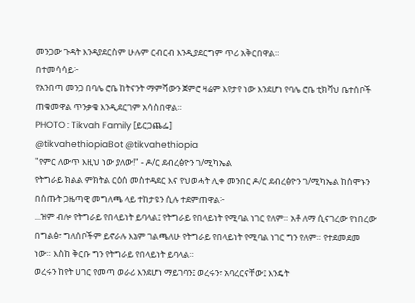መንጋው ጉዳት እንዳያደርስም ሁሉም ርብርብ እንዲያደርግም ጥሪ አቅርበዋል።
በተመሳሳይ፦
የአንበጣ መንጋ በባሌ ሮቤ ከትናንት ማምሻውን ጀምሮ ዛሬም እየታየ ነው እንደሆነ የባሌ ሮቤ ቲክቫህ ቤተሰቦች ጠቁመዋል ጥንቃቄ እንዲደርገም አሳስበዋል።
PHOTO : Tikvah Family [ይርጋጨፌ]
@tikvahethiopiaBot @tikvahethiopia
"የምር ለውጥ እዚህ ነው ያለው!" - ዶ/ር ደብረፅዮን ገ/ሚካኤል
የትግራይ ክልል ምክትል ርዕሰ መስተዳደር እና የህወሓት ሊቀ መንበር ዶ/ር ደብረፅዮን ገ/ሚካኤል ከሰሞኑን በሰጡት ጋዜጣዊ መግለጫ ላይ ተከታዩን ሲሉ ተደምጠዋል፦
...ዝም ብሎ የትግራይ የበላይነት ይባላል፤ የትግራይ የበላይነት የሚባል ነገር የለም። አቶ ለማ ሲናገረው የነበረው በግልፅ፣ ግለሰቦችም ይኖራሉ እኔም ገልጫለሁ የትግራይ የበላይነት የሚባል ነገር ግን የለም። የተደመደመ ነው። እስከ ቅርቡ ግን የትግራይ የበላይነት ይባላል።
ወረሩን ከየት ሀገር የመጣ ወራሪ እንደሆነ ማይገባን፤ ወረሩን፣ አባረርናቸው፤ እንዴት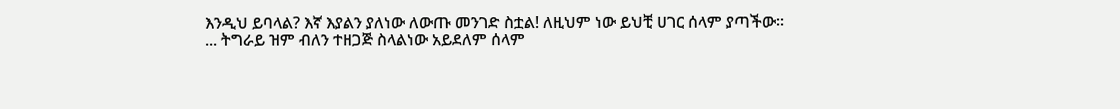እንዲህ ይባላል? እኛ እያልን ያለነው ለውጡ መንገድ ስቷል! ለዚህም ነው ይህቺ ሀገር ሰላም ያጣችው።
... ትግራይ ዝም ብለን ተዘጋጅ ስላልነው አይደለም ሰላም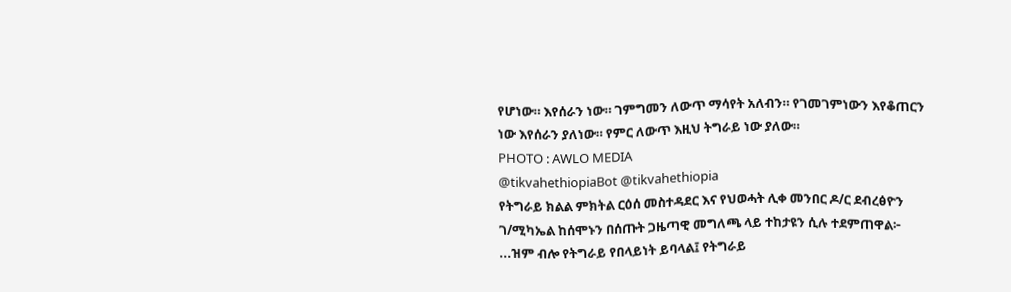የሆነው። እየሰራን ነው። ገምግመን ለውጥ ማሳየት አለብን። የገመገምነውን እየቆጠርን ነው እየሰራን ያለነው። የምር ለውጥ እዚህ ትግራይ ነው ያለው።
PHOTO : AWLO MEDIA
@tikvahethiopiaBot @tikvahethiopia
የትግራይ ክልል ምክትል ርዕሰ መስተዳደር እና የህወሓት ሊቀ መንበር ዶ/ር ደብረፅዮን ገ/ሚካኤል ከሰሞኑን በሰጡት ጋዜጣዊ መግለጫ ላይ ተከታዩን ሲሉ ተደምጠዋል፦
...ዝም ብሎ የትግራይ የበላይነት ይባላል፤ የትግራይ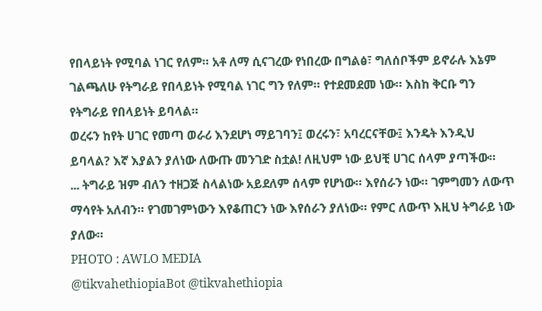የበላይነት የሚባል ነገር የለም። አቶ ለማ ሲናገረው የነበረው በግልፅ፣ ግለሰቦችም ይኖራሉ እኔም ገልጫለሁ የትግራይ የበላይነት የሚባል ነገር ግን የለም። የተደመደመ ነው። እስከ ቅርቡ ግን የትግራይ የበላይነት ይባላል።
ወረሩን ከየት ሀገር የመጣ ወራሪ እንደሆነ ማይገባን፤ ወረሩን፣ አባረርናቸው፤ እንዴት እንዲህ ይባላል? እኛ እያልን ያለነው ለውጡ መንገድ ስቷል! ለዚህም ነው ይህቺ ሀገር ሰላም ያጣችው።
... ትግራይ ዝም ብለን ተዘጋጅ ስላልነው አይደለም ሰላም የሆነው። እየሰራን ነው። ገምግመን ለውጥ ማሳየት አለብን። የገመገምነውን እየቆጠርን ነው እየሰራን ያለነው። የምር ለውጥ እዚህ ትግራይ ነው ያለው።
PHOTO : AWLO MEDIA
@tikvahethiopiaBot @tikvahethiopia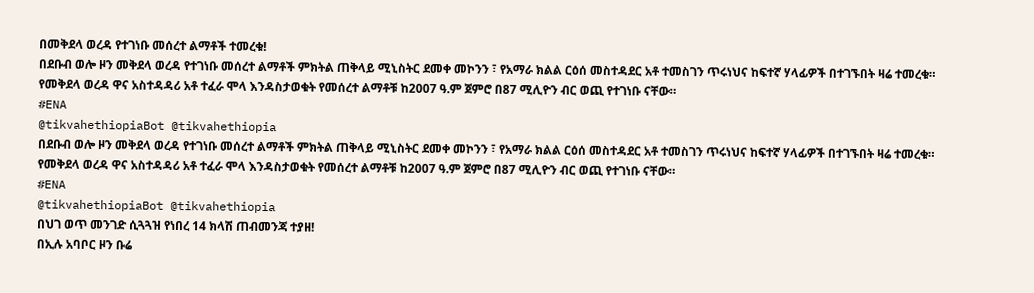በመቅደላ ወረዳ የተገነቡ መሰረተ ልማቶች ተመረቁ!
በደቡብ ወሎ ዞን መቅደላ ወረዳ የተገነቡ መሰረተ ልማቶች ምክትል ጠቅላይ ሚኒስትር ደመቀ መኮንን ፣ የአማራ ክልል ርዕሰ መስተዳደር አቶ ተመስገን ጥሩነህና ከፍተኛ ሃላፊዎች በተገኙበት ዛሬ ተመረቁ። የመቅደላ ወረዳ ዋና አስተዳዳሪ አቶ ተፈራ ሞላ እንዳስታወቁት የመሰረተ ልማቶቹ ከ2007 ዓ.ም ጀምሮ በ87 ሚሊዮን ብር ወጪ የተገነቡ ናቸው።
#ENA
@tikvahethiopiaBot @tikvahethiopia
በደቡብ ወሎ ዞን መቅደላ ወረዳ የተገነቡ መሰረተ ልማቶች ምክትል ጠቅላይ ሚኒስትር ደመቀ መኮንን ፣ የአማራ ክልል ርዕሰ መስተዳደር አቶ ተመስገን ጥሩነህና ከፍተኛ ሃላፊዎች በተገኙበት ዛሬ ተመረቁ። የመቅደላ ወረዳ ዋና አስተዳዳሪ አቶ ተፈራ ሞላ እንዳስታወቁት የመሰረተ ልማቶቹ ከ2007 ዓ.ም ጀምሮ በ87 ሚሊዮን ብር ወጪ የተገነቡ ናቸው።
#ENA
@tikvahethiopiaBot @tikvahethiopia
በህገ ወጥ መንገድ ሲጓጓዝ የነበረ 14 ክላሽ ጠብመንጃ ተያዘ!
በኢሉ አባቦር ዞን ቡሬ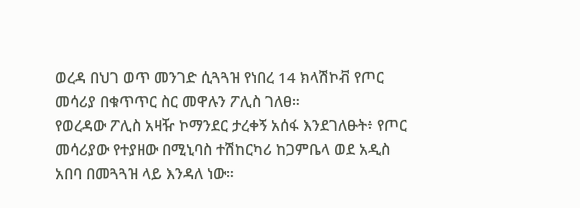ወረዳ በህገ ወጥ መንገድ ሲጓጓዝ የነበረ 14 ክላሽኮቭ የጦር መሳሪያ በቁጥጥር ስር መዋሉን ፖሊስ ገለፀ።
የወረዳው ፖሊስ አዛዥ ኮማንደር ታረቀኝ አሰፋ እንደገለፁት፥ የጦር መሳሪያው የተያዘው በሚኒባስ ተሽከርካሪ ከጋምቤላ ወደ አዲስ አበባ በመጓጓዝ ላይ እንዳለ ነው።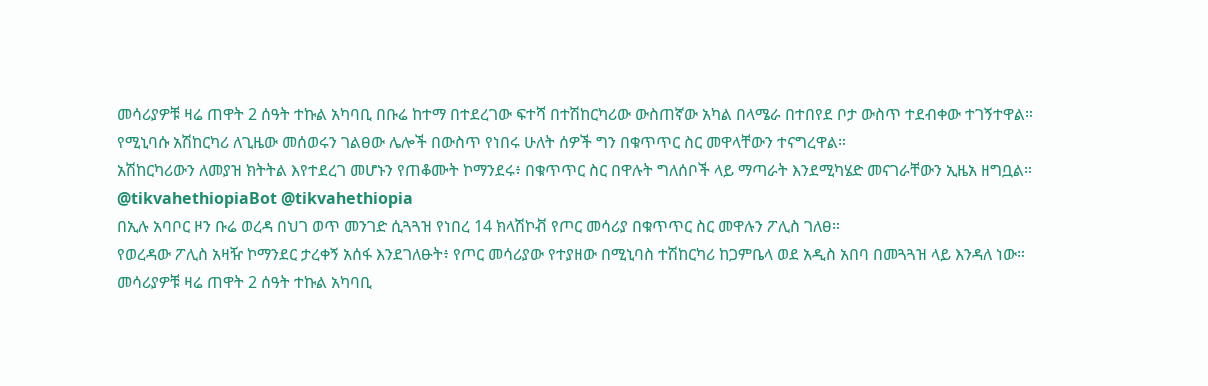መሳሪያዎቹ ዛሬ ጠዋት 2 ሰዓት ተኩል አካባቢ በቡሬ ከተማ በተደረገው ፍተሻ በተሽከርካሪው ውስጠኛው አካል በላሜራ በተበየደ ቦታ ውስጥ ተደብቀው ተገኝተዋል።
የሚኒባሱ አሽከርካሪ ለጊዜው መሰወሩን ገልፀው ሌሎች በውስጥ የነበሩ ሁለት ሰዎች ግን በቁጥጥር ስር መዋላቸውን ተናግረዋል።
አሽከርካሪውን ለመያዝ ክትትል እየተደረገ መሆኑን የጠቆሙት ኮማንደሩ፥ በቁጥጥር ስር በዋሉት ግለሰቦች ላይ ማጣራት እንደሚካሄድ መናገራቸውን ኢዜአ ዘግቧል።
@tikvahethiopiaBot @tikvahethiopia
በኢሉ አባቦር ዞን ቡሬ ወረዳ በህገ ወጥ መንገድ ሲጓጓዝ የነበረ 14 ክላሽኮቭ የጦር መሳሪያ በቁጥጥር ስር መዋሉን ፖሊስ ገለፀ።
የወረዳው ፖሊስ አዛዥ ኮማንደር ታረቀኝ አሰፋ እንደገለፁት፥ የጦር መሳሪያው የተያዘው በሚኒባስ ተሽከርካሪ ከጋምቤላ ወደ አዲስ አበባ በመጓጓዝ ላይ እንዳለ ነው።
መሳሪያዎቹ ዛሬ ጠዋት 2 ሰዓት ተኩል አካባቢ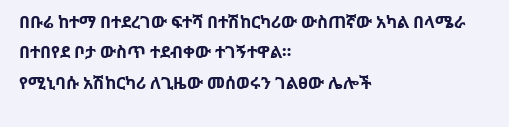በቡሬ ከተማ በተደረገው ፍተሻ በተሽከርካሪው ውስጠኛው አካል በላሜራ በተበየደ ቦታ ውስጥ ተደብቀው ተገኝተዋል።
የሚኒባሱ አሽከርካሪ ለጊዜው መሰወሩን ገልፀው ሌሎች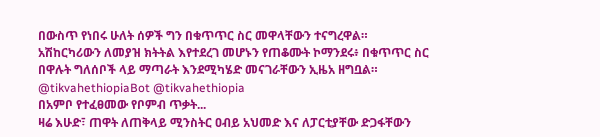በውስጥ የነበሩ ሁለት ሰዎች ግን በቁጥጥር ስር መዋላቸውን ተናግረዋል።
አሽከርካሪውን ለመያዝ ክትትል እየተደረገ መሆኑን የጠቆሙት ኮማንደሩ፥ በቁጥጥር ስር በዋሉት ግለሰቦች ላይ ማጣራት እንደሚካሄድ መናገራቸውን ኢዜአ ዘግቧል።
@tikvahethiopiaBot @tikvahethiopia
በአምቦ የተፈፀመው የቦምብ ጥቃት...
ዛሬ እሁድ፣ ጠዋት ለጠቅላይ ሚንስትር ዐብይ አህመድ እና ለፓርቲያቸው ድጋፋቸውን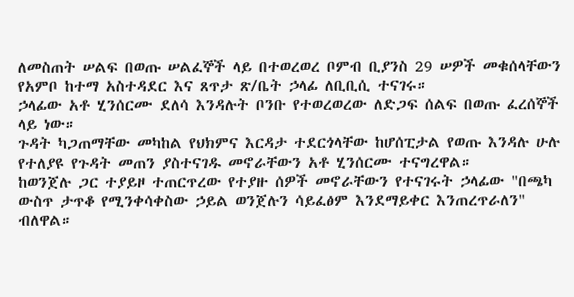ለመስጠት ሠልፍ በወጡ ሠልፈኞች ላይ በተወረወረ ቦምብ ቢያንስ 29 ሠዎች መቁሰላቸውን የአምቦ ከተማ አስተዳደር እና ጸጥታ ጽ/ቤት ኃላፊ ለቢቢሲ ተናገሩ።
ኃላፊው አቶ ሂንሰርሙ ደለሳ እንዳሉት ቦንቡ የተወረወረው ለድጋፍ ሰልፍ በወጡ ፈረሰኞች ላይ ነው።
ጉዳት ካጋጠማቸው መካከል የህክምና እርዳታ ተደርጎላቸው ከሆሰፒታል የወጡ እንዳሉ ሁሉ የተለያዩ የጉዳት መጠን ያስተናገዱ መኖራቸውን አቶ ሂንሰርሙ ተናግረዋል።
ከወንጀሉ ጋር ተያይዞ ተጠርጥረው የተያዙ ሰዎች መኖራቸውን የተናገሩት ኃላፊው "በጫካ ውስጥ ታጥቆ የሚንቀሳቀስው ኃይል ወንጀሉን ሳይፈፅም እንደማይቀር እንጠረጥራለን" ብለዋል።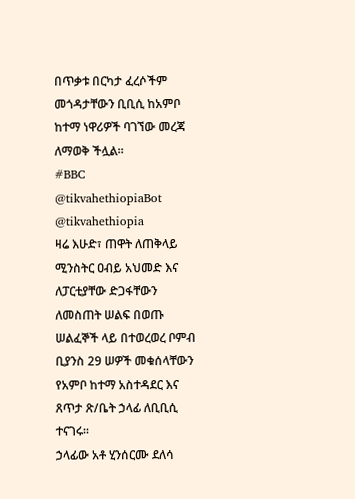በጥቃቱ በርካታ ፈረሶችም መጎዳታቸውን ቢቢሲ ከአምቦ ከተማ ነዋሪዎች ባገኘው መረጃ ለማወቅ ችሏል።
#BBC
@tikvahethiopiaBot @tikvahethiopia
ዛሬ እሁድ፣ ጠዋት ለጠቅላይ ሚንስትር ዐብይ አህመድ እና ለፓርቲያቸው ድጋፋቸውን ለመስጠት ሠልፍ በወጡ ሠልፈኞች ላይ በተወረወረ ቦምብ ቢያንስ 29 ሠዎች መቁሰላቸውን የአምቦ ከተማ አስተዳደር እና ጸጥታ ጽ/ቤት ኃላፊ ለቢቢሲ ተናገሩ።
ኃላፊው አቶ ሂንሰርሙ ደለሳ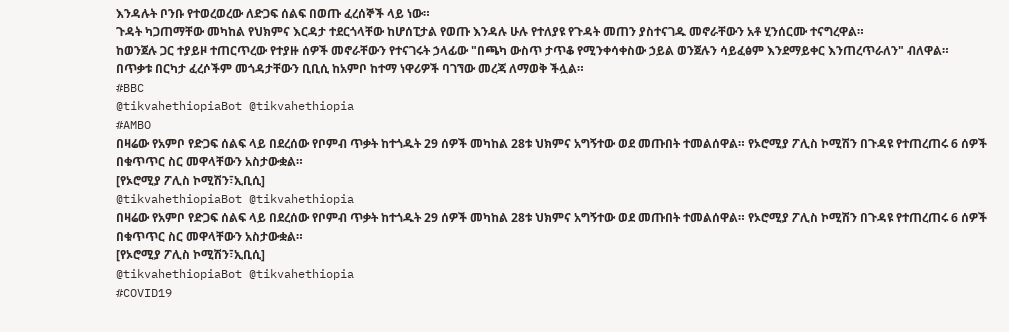እንዳሉት ቦንቡ የተወረወረው ለድጋፍ ሰልፍ በወጡ ፈረሰኞች ላይ ነው።
ጉዳት ካጋጠማቸው መካከል የህክምና እርዳታ ተደርጎላቸው ከሆሰፒታል የወጡ እንዳሉ ሁሉ የተለያዩ የጉዳት መጠን ያስተናገዱ መኖራቸውን አቶ ሂንሰርሙ ተናግረዋል።
ከወንጀሉ ጋር ተያይዞ ተጠርጥረው የተያዙ ሰዎች መኖራቸውን የተናገሩት ኃላፊው "በጫካ ውስጥ ታጥቆ የሚንቀሳቀስው ኃይል ወንጀሉን ሳይፈፅም እንደማይቀር እንጠረጥራለን" ብለዋል።
በጥቃቱ በርካታ ፈረሶችም መጎዳታቸውን ቢቢሲ ከአምቦ ከተማ ነዋሪዎች ባገኘው መረጃ ለማወቅ ችሏል።
#BBC
@tikvahethiopiaBot @tikvahethiopia
#AMBO
በዛሬው የአምቦ የድጋፍ ሰልፍ ላይ በደረሰው የቦምብ ጥቃት ከተጎዱት 29 ሰዎች መካከል 28ቱ ህክምና አግኝተው ወደ መጡበት ተመልሰዋል። የኦሮሚያ ፖሊስ ኮሚሽን በጉዳዩ የተጠረጠሩ 6 ሰዎች በቁጥጥር ስር መዋላቸውን አስታውቋል።
[የኦሮሚያ ፖሊስ ኮሚሽን፣ኢቢሲ]
@tikvahethiopiaBot @tikvahethiopia
በዛሬው የአምቦ የድጋፍ ሰልፍ ላይ በደረሰው የቦምብ ጥቃት ከተጎዱት 29 ሰዎች መካከል 28ቱ ህክምና አግኝተው ወደ መጡበት ተመልሰዋል። የኦሮሚያ ፖሊስ ኮሚሽን በጉዳዩ የተጠረጠሩ 6 ሰዎች በቁጥጥር ስር መዋላቸውን አስታውቋል።
[የኦሮሚያ ፖሊስ ኮሚሽን፣ኢቢሲ]
@tikvahethiopiaBot @tikvahethiopia
#COVID19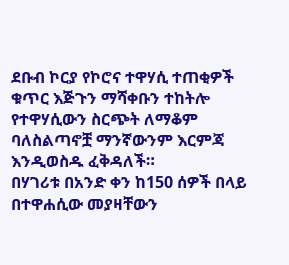ደቡብ ኮርያ የኮሮና ተዋሃሲ ተጠቂዎች ቁጥር እጅጉን ማሻቀቡን ተከትሎ የተዋሃሲውን ስርጭት ለማቆም ባለስልጣኖቿ ማንኛውንም እርምጃ እንዲወስዱ ፈቅዳለች።
በሃገሪቱ በአንድ ቀን ከ150 ሰዎች በላይ በተዋሐሲው መያዛቸውን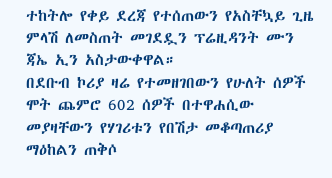ተከትሎ የቀይ ደረጃ የተሰጠውን የአስቸኳይ ጊዜ ምላሽ ለመስጠት መገደዷን ፕሬዚዳንት ሙን ጃኤ ኢን አስታውቀዋል።
በደቡብ ኮሪያ ዛሬ የተመዘገበውን የሁለት ሰዎች ሞት ጨምሮ 602 ሰዎች በተዋሐሲው መያዛቸውን የሃገሪቱን የበሽታ መቆጣጠሪያ ማዕከልን ጠቅሶ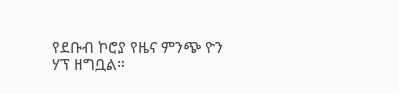የደቡብ ኮሮያ የዜና ምንጭ ዮን ሃፕ ዘግቧል።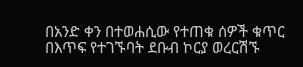በአንድ ቀን በተወሐሲው የተጠቁ ሰዎች ቁጥር በእጥፍ የተገኙባት ደቡብ ኮርያ ወረርሽኙ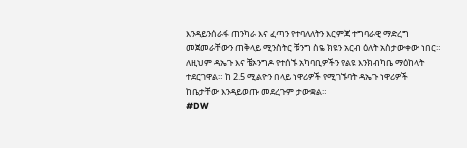እንዳይንሰራፋ ጠንካራ እና ፈጣን የተባለለትን እርምጃ ተግባራዊ ማድረግ መጀመራቸውን ጠቅላይ ሚንስትር ቹንግ ስዬ ክዩን አርብ ዕለት አስታውቀው ነበር።
ለዚህም ዳኤጉ እና ቼኦንግዶ የተሰኙ አካባቢዎችን የልዩ እንክብካቤ ማዕከላት ተደርገዋል። ከ 2.5 ሚልዮን በላይ ነዋሪዎች የሚገኙባት ዳኤጉ ነዋሪዎች ከቤታቸው እንዳይወጡ መደረጉም ታውቋል።
#DW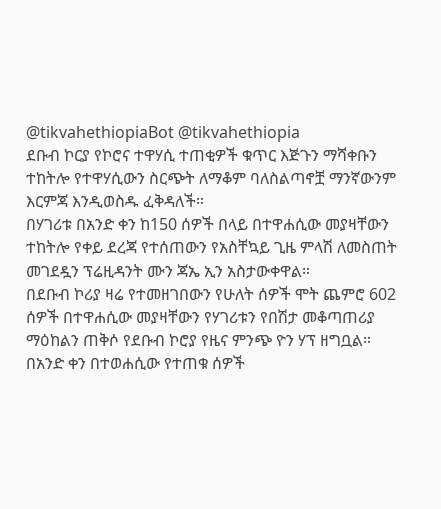@tikvahethiopiaBot @tikvahethiopia
ደቡብ ኮርያ የኮሮና ተዋሃሲ ተጠቂዎች ቁጥር እጅጉን ማሻቀቡን ተከትሎ የተዋሃሲውን ስርጭት ለማቆም ባለስልጣኖቿ ማንኛውንም እርምጃ እንዲወስዱ ፈቅዳለች።
በሃገሪቱ በአንድ ቀን ከ150 ሰዎች በላይ በተዋሐሲው መያዛቸውን ተከትሎ የቀይ ደረጃ የተሰጠውን የአስቸኳይ ጊዜ ምላሽ ለመስጠት መገደዷን ፕሬዚዳንት ሙን ጃኤ ኢን አስታውቀዋል።
በደቡብ ኮሪያ ዛሬ የተመዘገበውን የሁለት ሰዎች ሞት ጨምሮ 602 ሰዎች በተዋሐሲው መያዛቸውን የሃገሪቱን የበሽታ መቆጣጠሪያ ማዕከልን ጠቅሶ የደቡብ ኮሮያ የዜና ምንጭ ዮን ሃፕ ዘግቧል።
በአንድ ቀን በተወሐሲው የተጠቁ ሰዎች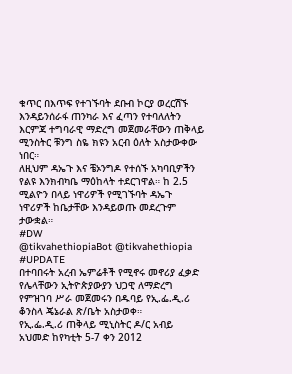ቁጥር በእጥፍ የተገኙባት ደቡብ ኮርያ ወረርሽኙ እንዳይንሰራፋ ጠንካራ እና ፈጣን የተባለለትን እርምጃ ተግባራዊ ማድረግ መጀመራቸውን ጠቅላይ ሚንስትር ቹንግ ስዬ ክዩን አርብ ዕለት አስታውቀው ነበር።
ለዚህም ዳኤጉ እና ቼኦንግዶ የተሰኙ አካባቢዎችን የልዩ እንክብካቤ ማዕከላት ተደርገዋል። ከ 2.5 ሚልዮን በላይ ነዋሪዎች የሚገኙባት ዳኤጉ ነዋሪዎች ከቤታቸው እንዳይወጡ መደረጉም ታውቋል።
#DW
@tikvahethiopiaBot @tikvahethiopia
#UPDATE
በተባበሩት አረብ ኤምሬቶች የሚኖሩ መኖሪያ ፈቃድ የሌላቸውን ኢትዮጵያውያን ህጋዊ ለማድረግ የምዝገባ ሥራ መጀመሩን በዱባይ የኢ.ፌ.ዲ.ሪ ቆንስላ ጄኔራል ጽ/ቤት አስታወቀ።
የኢ.ፌ.ዲ.ሪ ጠቅላይ ሚኒስትር ዶ/ር አብይ አህመድ ከየካቲት 5-7 ቀን 2012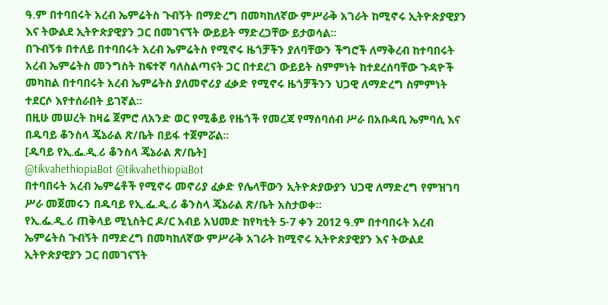ዓ.ም በተባበሩት አረብ ኤምሬትስ ጉብኝት በማድረግ በመካከለኛው ምሥራቅ አገራት ከሚኖሩ ኢትዮጵያዊያን እና ትውልደ ኢትዮጵያዊያን ጋር በመገናኘት ውይይት ማድረጋቸው ይታወሳል፡፡
በጉብኝቱ በተለይ በተባበሩት አረብ ኤምሬትስ የሚኖሩ ዜጎቻችን ያለባቸውን ችግሮች ለማቅረብ ከተባበሩት አረብ ኤምሬትስ መንግስት ከፍተኛ ባለስልጣናት ጋር በተደረገ ውይይት ስምምነት ከተደረሰባቸው ጉዳዮች መካከል በተባበሩት አረብ ኤምሬትስ ያለመኖሪያ ፈቃድ የሚኖሩ ዜጎቻችንን ህጋዊ ለማድረግ ስምምነት ተደርሶ እየተሰራበት ይገኛል፡፡
በዚሁ መሠረት ከዛሬ ጀምሮ ለአንድ ወር የሚቆይ የዜጎች የመረጃ የማሰባሰብ ሥራ በአቡዳቢ ኤምባሲ እና በዱባይ ቆንስላ ጄኔራል ጽ/ቤት በይፋ ተጀምሯል፡፡
[ዱባይ የኢ.ፌ.ዲ.ሪ ቆንስላ ጄኔራል ጽ/ቤት]
@tikvahethiopiaBot @tikvahethiopiaBot
በተባበሩት አረብ ኤምሬቶች የሚኖሩ መኖሪያ ፈቃድ የሌላቸውን ኢትዮጵያውያን ህጋዊ ለማድረግ የምዝገባ ሥራ መጀመሩን በዱባይ የኢ.ፌ.ዲ.ሪ ቆንስላ ጄኔራል ጽ/ቤት አስታወቀ።
የኢ.ፌ.ዲ.ሪ ጠቅላይ ሚኒስትር ዶ/ር አብይ አህመድ ከየካቲት 5-7 ቀን 2012 ዓ.ም በተባበሩት አረብ ኤምሬትስ ጉብኝት በማድረግ በመካከለኛው ምሥራቅ አገራት ከሚኖሩ ኢትዮጵያዊያን እና ትውልደ ኢትዮጵያዊያን ጋር በመገናኘት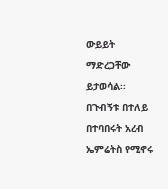ውይይት ማድረጋቸው ይታወሳል፡፡
በጉብኝቱ በተለይ በተባበሩት አረብ ኤምሬትስ የሚኖሩ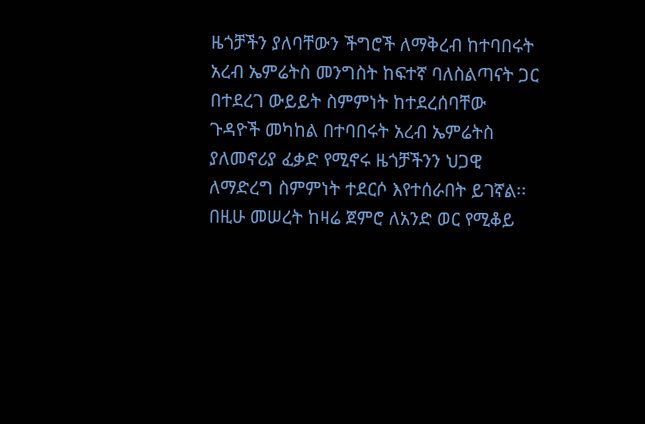ዜጎቻችን ያለባቸውን ችግሮች ለማቅረብ ከተባበሩት አረብ ኤምሬትስ መንግስት ከፍተኛ ባለስልጣናት ጋር በተደረገ ውይይት ስምምነት ከተደረሰባቸው ጉዳዮች መካከል በተባበሩት አረብ ኤምሬትስ ያለመኖሪያ ፈቃድ የሚኖሩ ዜጎቻችንን ህጋዊ ለማድረግ ስምምነት ተደርሶ እየተሰራበት ይገኛል፡፡
በዚሁ መሠረት ከዛሬ ጀምሮ ለአንድ ወር የሚቆይ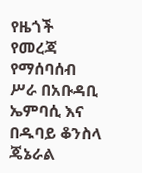የዜጎች የመረጃ የማሰባሰብ ሥራ በአቡዳቢ ኤምባሲ እና በዱባይ ቆንስላ ጄኔራል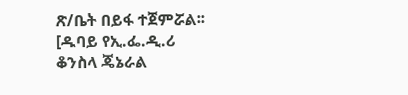ጽ/ቤት በይፋ ተጀምሯል፡፡
[ዱባይ የኢ.ፌ.ዲ.ሪ ቆንስላ ጄኔራል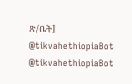ጽ/ቤት]
@tikvahethiopiaBot @tikvahethiopiaBot